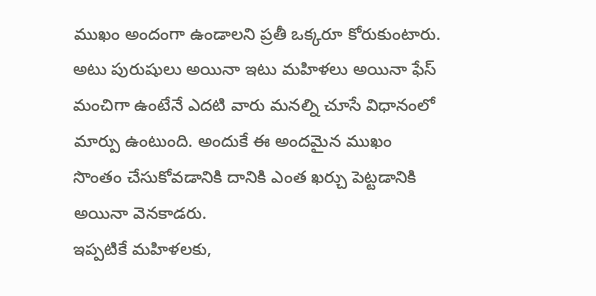ముఖం అందంగా ఉండాలని ప్రతీ ఒక్కరూ కోరుకుంటారు. అటు పురుషులు అయినా ఇటు మహిళలు అయినా ఫేస్ మంచిగా ఉంటేనే ఎదటి వారు మనల్ని చూసే విధానంలో మార్పు ఉంటుంది. అందుకే ఈ అందమైన ముఖం సొంతం చేసుకోవడానికి దానికి ఎంత ఖర్చు పెట్టడానికి అయినా వెనకాడరు.
ఇప్పటికే మహిళలకు,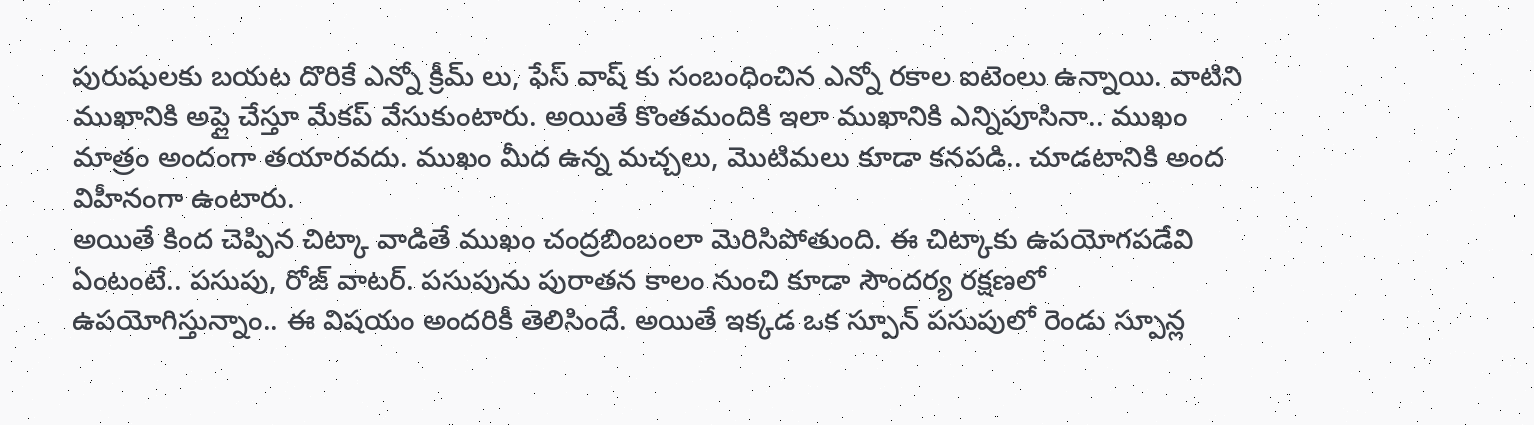పురుషులకు బయట దొరికే ఎన్నో క్రీమ్ లు, ఫేస్ వాష్ కు సంబంధించిన ఎన్నో రకాల ఐటెంలు ఉన్నాయి. వాటిని ముఖానికి అప్లై చేస్తూ మేకప్ వేసుకుంటారు. అయితే కొంతమందికి ఇలా ముఖానికి ఎన్నిపూసినా.. ముఖం మాత్రం అందంగా తయారవదు. ముఖం మీద ఉన్న మచ్చలు, మొటిమలు కూడా కనపడి.. చూడటానికి అంద విహీనంగా ఉంటారు.
అయితే కింద చెప్పిన చిట్కా వాడితే ముఖం చంద్రబింబంలా మెరిసిపోతుంది. ఈ చిట్కాకు ఉపయోగపడేవి ఏంటంటే.. పసుపు, రోజ్ వాటర్. పసుపును పురాతన కాలం నుంచి కూడా సౌందర్య రక్షణలో ఉపయోగిస్తున్నాం.. ఈ విషయం అందరికీ తెలిసిందే. అయితే ఇక్కడ ఒక స్పూన్ పసుపులో రెండు స్పూన్ల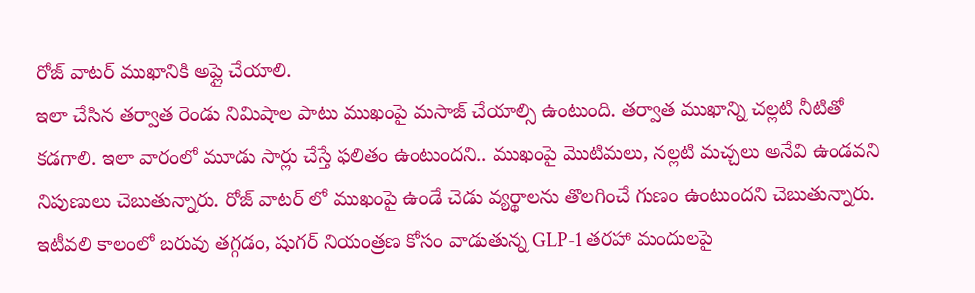రోజ్ వాటర్ ముఖానికి అప్లై చేయాలి.
ఇలా చేసిన తర్వాత రెండు నిమిషాల పాటు ముఖంపై మసాజ్ చేయాల్సి ఉంటుంది. తర్వాత ముఖాన్ని చల్లటి నీటితో కడగాలి. ఇలా వారంలో మూడు సార్లు చేస్తే ఫలితం ఉంటుందని.. ముఖంపై మొటిమలు, నల్లటి మచ్చలు అనేవి ఉండవని నిపుణులు చెబుతున్నారు. రోజ్ వాటర్ లో ముఖంపై ఉండే చెడు వ్యర్థాలను తొలగించే గుణం ఉంటుందని చెబుతున్నారు.
ఇటీవలి కాలంలో బరువు తగ్గడం, షుగర్ నియంత్రణ కోసం వాడుతున్న GLP-1 తరహా మందులపై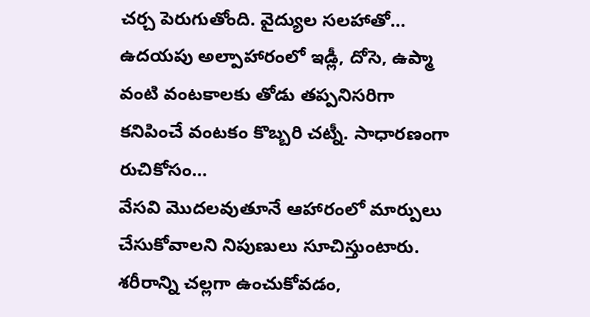చర్చ పెరుగుతోంది. వైద్యుల సలహాతో…
ఉదయపు అల్పాహారంలో ఇడ్లీ, దోసె, ఉప్మా వంటి వంటకాలకు తోడు తప్పనిసరిగా కనిపించే వంటకం కొబ్బరి చట్నీ. సాధారణంగా రుచికోసం…
వేసవి మొదలవుతూనే ఆహారంలో మార్పులు చేసుకోవాలని నిపుణులు సూచిస్తుంటారు. శరీరాన్ని చల్లగా ఉంచుకోవడం,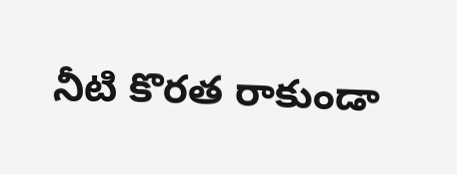నీటి కొరత రాకుండా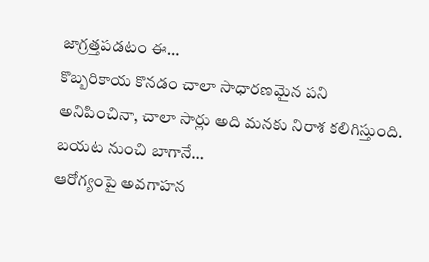జాగ్రత్తపడటం ఈ…
కొబ్బరికాయ కొనడం చాలా సాధారణమైన పని అనిపించినా, చాలా సార్లు అది మనకు నిరాశ కలిగిస్తుంది. బయట నుంచి బాగానే…
ఆరోగ్యంపై అవగాహన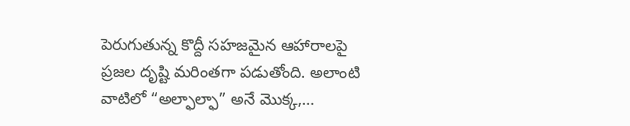పెరుగుతున్న కొద్దీ సహజమైన ఆహారాలపై ప్రజల దృష్టి మరింతగా పడుతోంది. అలాంటి వాటిలో “అల్ఫాల్ఫా” అనే మొక్క,…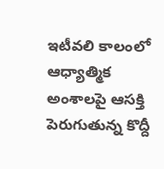ఇటీవలి కాలంలో ఆధ్యాత్మిక అంశాలపై ఆసక్తి పెరుగుతున్న కొద్దీ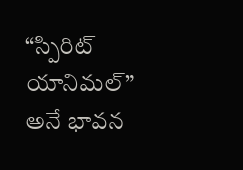“స్పిరిట్ యానిమల్” అనే భావన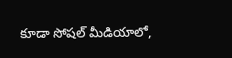కూడా సోషల్ మీడియాలో,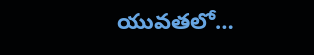యువతలో…